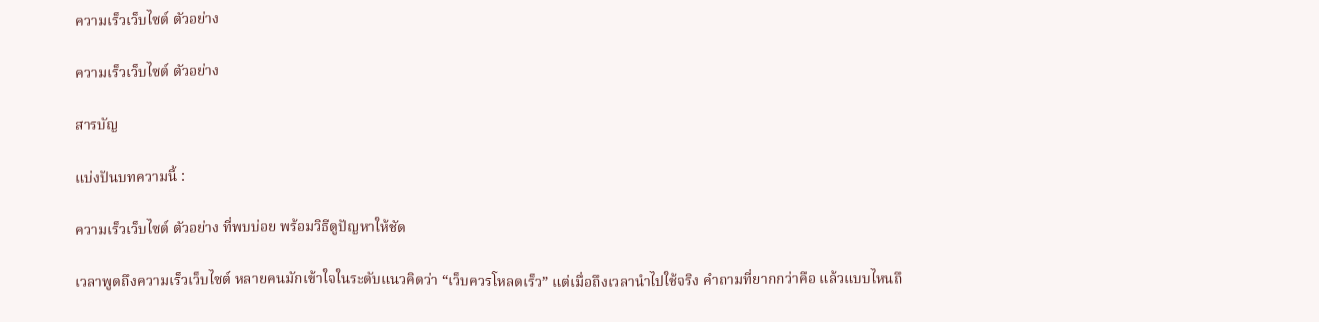ความเร็วเว็บไซต์ ตัวอย่าง

ความเร็วเว็บไซต์ ตัวอย่าง

สารบัญ

แบ่งปันบทความนี้ :

ความเร็วเว็บไซต์ ตัวอย่าง ที่พบบ่อย พร้อมวิธีดูปัญหาให้ชัด

เวลาพูดถึงความเร็วเว็บไซต์ หลายคนมักเข้าใจในระดับแนวคิดว่า “เว็บควรโหลดเร็ว” แต่เมื่อถึงเวลานำไปใช้จริง คำถามที่ยากกว่าคือ แล้วแบบไหนถึ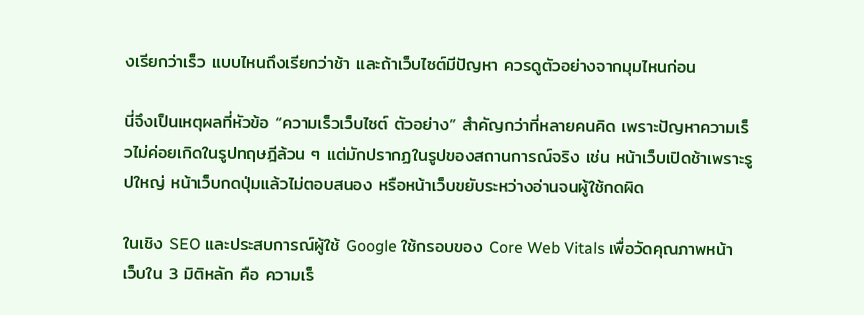งเรียกว่าเร็ว แบบไหนถึงเรียกว่าช้า และถ้าเว็บไซต์มีปัญหา ควรดูตัวอย่างจากมุมไหนก่อน

นี่จึงเป็นเหตุผลที่หัวข้อ “ความเร็วเว็บไซต์ ตัวอย่าง” สำคัญกว่าที่หลายคนคิด เพราะปัญหาความเร็วไม่ค่อยเกิดในรูปทฤษฎีล้วน ๆ แต่มักปรากฏในรูปของสถานการณ์จริง เช่น หน้าเว็บเปิดช้าเพราะรูปใหญ่ หน้าเว็บกดปุ่มแล้วไม่ตอบสนอง หรือหน้าเว็บขยับระหว่างอ่านจนผู้ใช้กดผิด

ในเชิง SEO และประสบการณ์ผู้ใช้ Google ใช้กรอบของ Core Web Vitals เพื่อวัดคุณภาพหน้าเว็บใน 3 มิติหลัก คือ ความเร็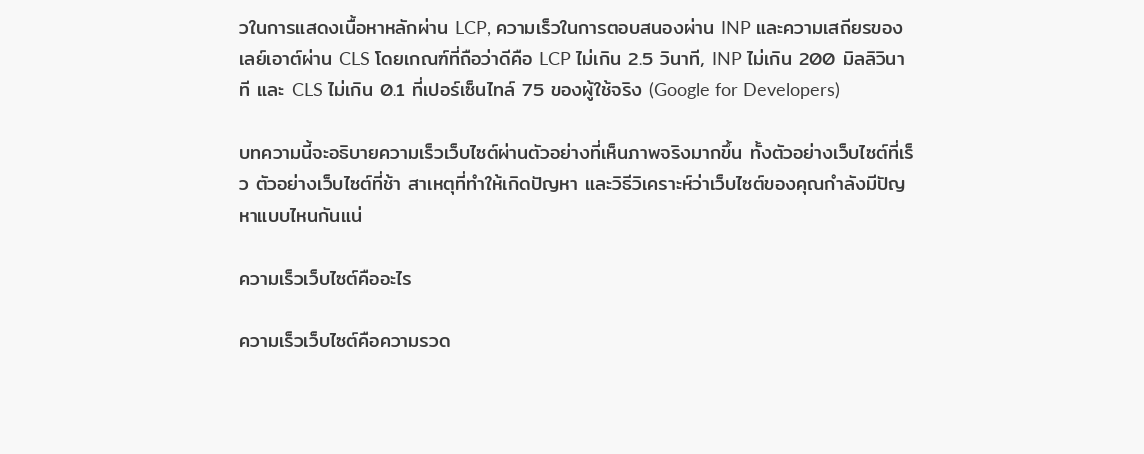วในการแสดงเนื้อหาหลักผ่าน LCP, ความเร็วในการตอบสนองผ่าน INP และความเสถียรของเลย์เอาต์ผ่าน CLS โดยเกณฑ์ที่ถือว่าดีคือ LCP ไม่เกิน 2.5 วินาที, INP ไม่เกิน 200 มิลลิวินาที และ CLS ไม่เกิน 0.1 ที่เปอร์เซ็นไทล์ 75 ของผู้ใช้จริง (Google for Developers)

บทความนี้จะอธิบายความเร็วเว็บไซต์ผ่านตัวอย่างที่เห็นภาพจริงมากขึ้น ทั้งตัวอย่างเว็บไซต์ที่เร็ว ตัวอย่างเว็บไซต์ที่ช้า สาเหตุที่ทำให้เกิดปัญหา และวิธีวิเคราะห์ว่าเว็บไซต์ของคุณกำลังมีปัญหาแบบไหนกันแน่

ความเร็วเว็บไซต์คืออะไร

ความเร็วเว็บไซต์คือความรวด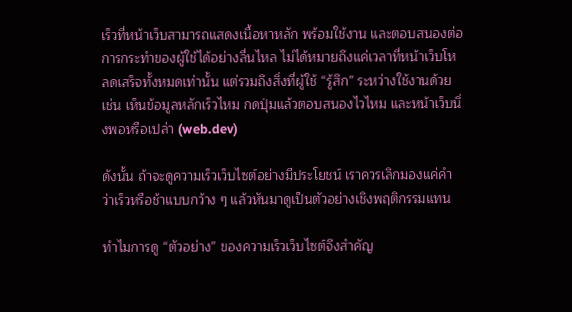เร็วที่หน้าเว็บสามารถแสดงเนื้อหาหลัก พร้อมใช้งาน และตอบสนองต่อการกระทำของผู้ใช้ได้อย่างลื่นไหล ไม่ได้หมายถึงแค่เวลาที่หน้าเว็บโหลดเสร็จทั้งหมดเท่านั้น แต่รวมถึงสิ่งที่ผู้ใช้ “รู้สึก” ระหว่างใช้งานด้วย เช่น เห็นข้อมูลหลักเร็วไหม กดปุ่มแล้วตอบสนองไวไหม และหน้าเว็บนิ่งพอหรือเปล่า (web.dev)

ดังนั้น ถ้าจะดูความเร็วเว็บไซต์อย่างมีประโยชน์ เราควรเลิกมองแค่คำว่าเร็วหรือช้าแบบกว้าง ๆ แล้วหันมาดูเป็นตัวอย่างเชิงพฤติกรรมแทน

ทำไมการดู “ตัวอย่าง” ของความเร็วเว็บไซต์จึงสำคัญ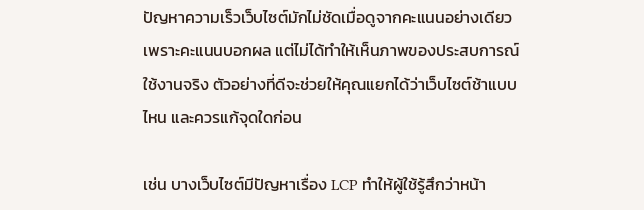ปัญหาความเร็วเว็บไซต์มักไม่ชัดเมื่อดูจากคะแนนอย่างเดียว เพราะคะแนนบอกผล แต่ไม่ได้ทำให้เห็นภาพของประสบการณ์ใช้งานจริง ตัวอย่างที่ดีจะช่วยให้คุณแยกได้ว่าเว็บไซต์ช้าแบบไหน และควรแก้จุดใดก่อน

เช่น บางเว็บไซต์มีปัญหาเรื่อง LCP ทำให้ผู้ใช้รู้สึกว่าหน้า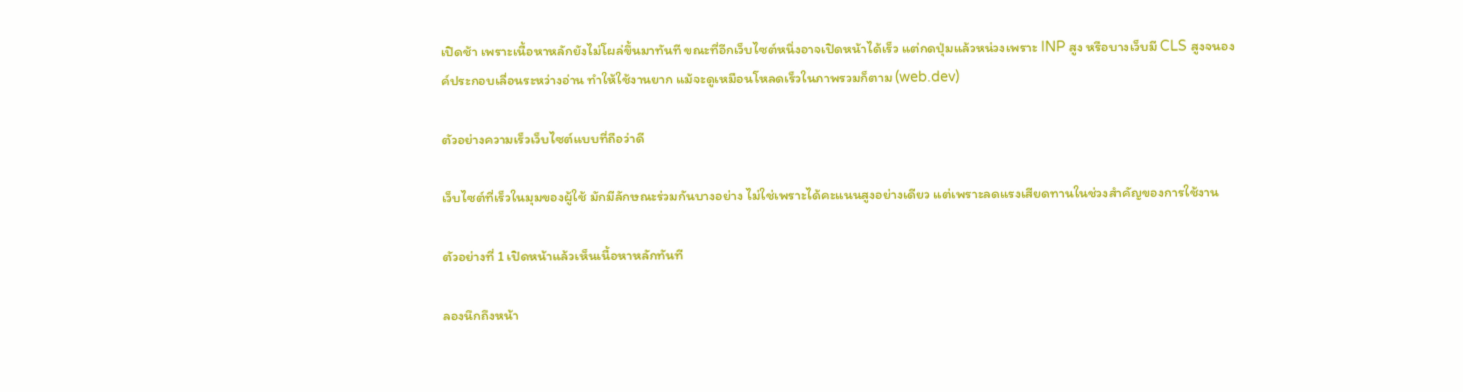เปิดช้า เพราะเนื้อหาหลักยังไม่โผล่ขึ้นมาทันที ขณะที่อีกเว็บไซต์หนึ่งอาจเปิดหน้าได้เร็ว แต่กดปุ่มแล้วหน่วงเพราะ INP สูง หรือบางเว็บมี CLS สูงจนองค์ประกอบเลื่อนระหว่างอ่าน ทำให้ใช้งานยาก แม้จะดูเหมือนโหลดเร็วในภาพรวมก็ตาม (web.dev)

ตัวอย่างความเร็วเว็บไซต์แบบที่ถือว่าดี

เว็บไซต์ที่เร็วในมุมของผู้ใช้ มักมีลักษณะร่วมกันบางอย่าง ไม่ใช่เพราะได้คะแนนสูงอย่างเดียว แต่เพราะลดแรงเสียดทานในช่วงสำคัญของการใช้งาน

ตัวอย่างที่ 1 เปิดหน้าแล้วเห็นเนื้อหาหลักทันที

ลองนึกถึงหน้า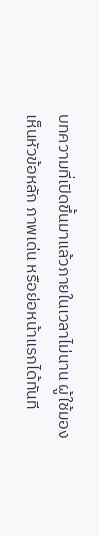บทความที่เปิดขึ้นมาแล้วภายในเวลาไม่นาน ผู้ใช้มองเห็นหัวข้อหลัก ภาพเด่น หรือย่อหน้าแรกได้ทันที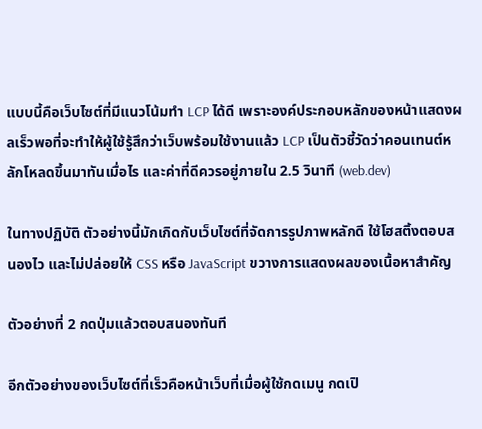แบบนี้คือเว็บไซต์ที่มีแนวโน้มทำ LCP ได้ดี เพราะองค์ประกอบหลักของหน้าแสดงผลเร็วพอที่จะทำให้ผู้ใช้รู้สึกว่าเว็บพร้อมใช้งานแล้ว LCP เป็นตัวชี้วัดว่าคอนเทนต์หลักโหลดขึ้นมาทันเมื่อไร และค่าที่ดีควรอยู่ภายใน 2.5 วินาที (web.dev)

ในทางปฏิบัติ ตัวอย่างนี้มักเกิดกับเว็บไซต์ที่จัดการรูปภาพหลักดี ใช้โฮสติ้งตอบสนองไว และไม่ปล่อยให้ CSS หรือ JavaScript ขวางการแสดงผลของเนื้อหาสำคัญ

ตัวอย่างที่ 2 กดปุ่มแล้วตอบสนองทันที

อีกตัวอย่างของเว็บไซต์ที่เร็วคือหน้าเว็บที่เมื่อผู้ใช้กดเมนู กดเปิ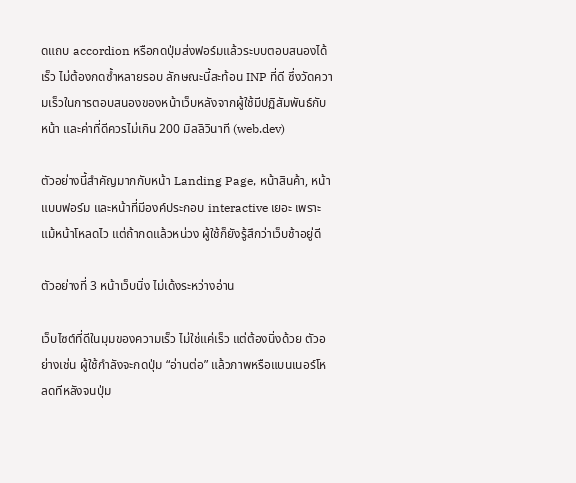ดแถบ accordion หรือกดปุ่มส่งฟอร์มแล้วระบบตอบสนองได้เร็ว ไม่ต้องกดซ้ำหลายรอบ ลักษณะนี้สะท้อน INP ที่ดี ซึ่งวัดความเร็วในการตอบสนองของหน้าเว็บหลังจากผู้ใช้มีปฏิสัมพันธ์กับหน้า และค่าที่ดีควรไม่เกิน 200 มิลลิวินาที (web.dev)

ตัวอย่างนี้สำคัญมากกับหน้า Landing Page, หน้าสินค้า, หน้าแบบฟอร์ม และหน้าที่มีองค์ประกอบ interactive เยอะ เพราะแม้หน้าโหลดไว แต่ถ้ากดแล้วหน่วง ผู้ใช้ก็ยังรู้สึกว่าเว็บช้าอยู่ดี

ตัวอย่างที่ 3 หน้าเว็บนิ่ง ไม่เด้งระหว่างอ่าน

เว็บไซต์ที่ดีในมุมของความเร็ว ไม่ใช่แค่เร็ว แต่ต้องนิ่งด้วย ตัวอย่างเช่น ผู้ใช้กำลังจะกดปุ่ม “อ่านต่อ” แล้วภาพหรือแบนเนอร์โหลดทีหลังจนปุ่ม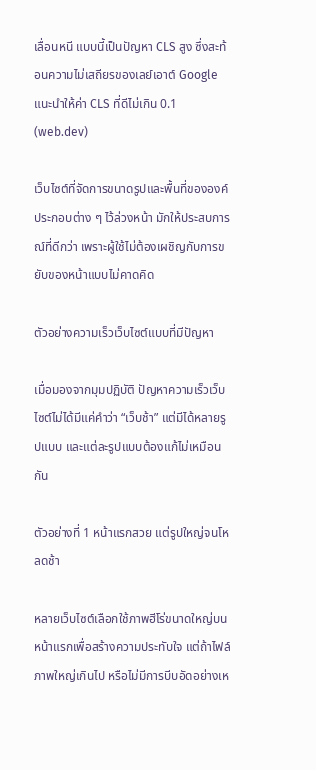เลื่อนหนี แบบนี้เป็นปัญหา CLS สูง ซึ่งสะท้อนความไม่เสถียรของเลย์เอาต์ Google แนะนำให้ค่า CLS ที่ดีไม่เกิน 0.1 (web.dev)

เว็บไซต์ที่จัดการขนาดรูปและพื้นที่ขององค์ประกอบต่าง ๆ ไว้ล่วงหน้า มักให้ประสบการณ์ที่ดีกว่า เพราะผู้ใช้ไม่ต้องเผชิญกับการขยับของหน้าแบบไม่คาดคิด

ตัวอย่างความเร็วเว็บไซต์แบบที่มีปัญหา

เมื่อมองจากมุมปฏิบัติ ปัญหาความเร็วเว็บไซต์ไม่ได้มีแค่คำว่า “เว็บช้า” แต่มีได้หลายรูปแบบ และแต่ละรูปแบบต้องแก้ไม่เหมือนกัน

ตัวอย่างที่ 1 หน้าแรกสวย แต่รูปใหญ่จนโหลดช้า

หลายเว็บไซต์เลือกใช้ภาพฮีโร่ขนาดใหญ่บนหน้าแรกเพื่อสร้างความประทับใจ แต่ถ้าไฟล์ภาพใหญ่เกินไป หรือไม่มีการบีบอัดอย่างเห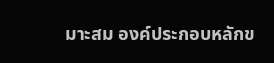มาะสม องค์ประกอบหลักข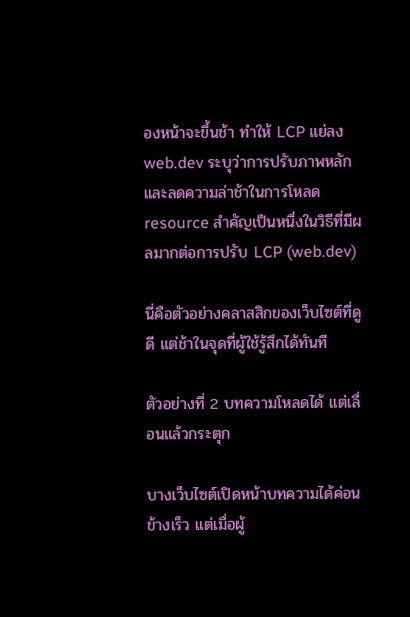องหน้าจะขึ้นช้า ทำให้ LCP แย่ลง web.dev ระบุว่าการปรับภาพหลักและลดความล่าช้าในการโหลด resource สำคัญเป็นหนึ่งในวิธีที่มีผลมากต่อการปรับ LCP (web.dev)

นี่คือตัวอย่างคลาสสิกของเว็บไซต์ที่ดูดี แต่ช้าในจุดที่ผู้ใช้รู้สึกได้ทันที

ตัวอย่างที่ 2 บทความโหลดได้ แต่เลื่อนแล้วกระตุก

บางเว็บไซต์เปิดหน้าบทความได้ค่อนข้างเร็ว แต่เมื่อผู้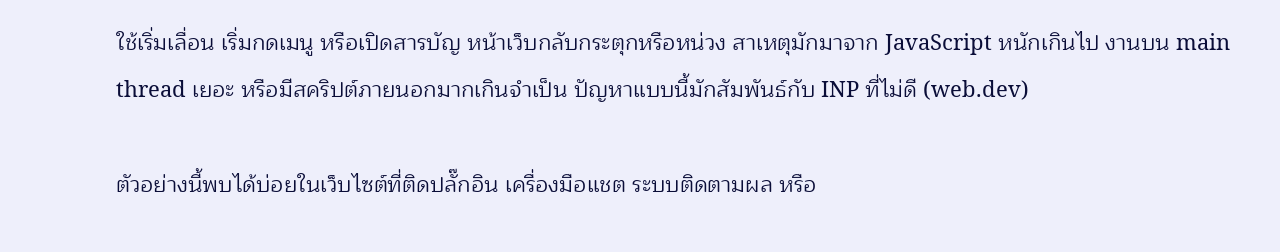ใช้เริ่มเลื่อน เริ่มกดเมนู หรือเปิดสารบัญ หน้าเว็บกลับกระตุกหรือหน่วง สาเหตุมักมาจาก JavaScript หนักเกินไป งานบน main thread เยอะ หรือมีสคริปต์ภายนอกมากเกินจำเป็น ปัญหาแบบนี้มักสัมพันธ์กับ INP ที่ไม่ดี (web.dev)

ตัวอย่างนี้พบได้บ่อยในเว็บไซต์ที่ติดปลั๊กอิน เครื่องมือแชต ระบบติดตามผล หรือ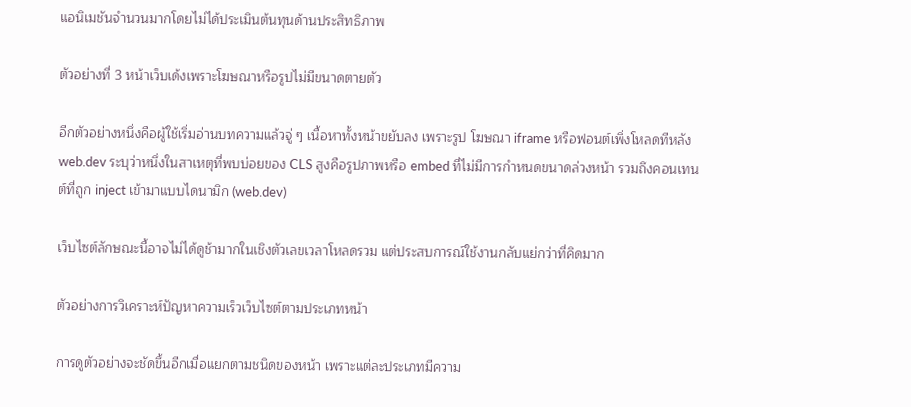แอนิเมชันจำนวนมากโดยไม่ได้ประเมินต้นทุนด้านประสิทธิภาพ

ตัวอย่างที่ 3 หน้าเว็บเด้งเพราะโฆษณาหรือรูปไม่มีขนาดตายตัว

อีกตัวอย่างหนึ่งคือผู้ใช้เริ่มอ่านบทความแล้วจู่ ๆ เนื้อหาทั้งหน้าขยับลง เพราะรูป โฆษณา iframe หรือฟอนต์เพิ่งโหลดทีหลัง web.dev ระบุว่าหนึ่งในสาเหตุที่พบบ่อยของ CLS สูงคือรูปภาพหรือ embed ที่ไม่มีการกำหนดขนาดล่วงหน้า รวมถึงคอนเทนต์ที่ถูก inject เข้ามาแบบไดนามิก (web.dev)

เว็บไซต์ลักษณะนี้อาจไม่ได้ดูช้ามากในเชิงตัวเลขเวลาโหลดรวม แต่ประสบการณ์ใช้งานกลับแย่กว่าที่คิดมาก

ตัวอย่างการวิเคราะห์ปัญหาความเร็วเว็บไซต์ตามประเภทหน้า

การดูตัวอย่างจะชัดขึ้นอีกเมื่อแยกตามชนิดของหน้า เพราะแต่ละประเภทมีความ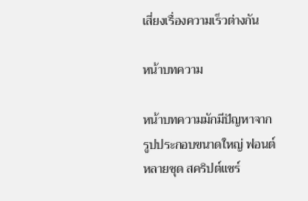เสี่ยงเรื่องความเร็วต่างกัน

หน้าบทความ

หน้าบทความมักมีปัญหาจากรูปประกอบขนาดใหญ่ ฟอนต์หลายชุด สคริปต์แชร์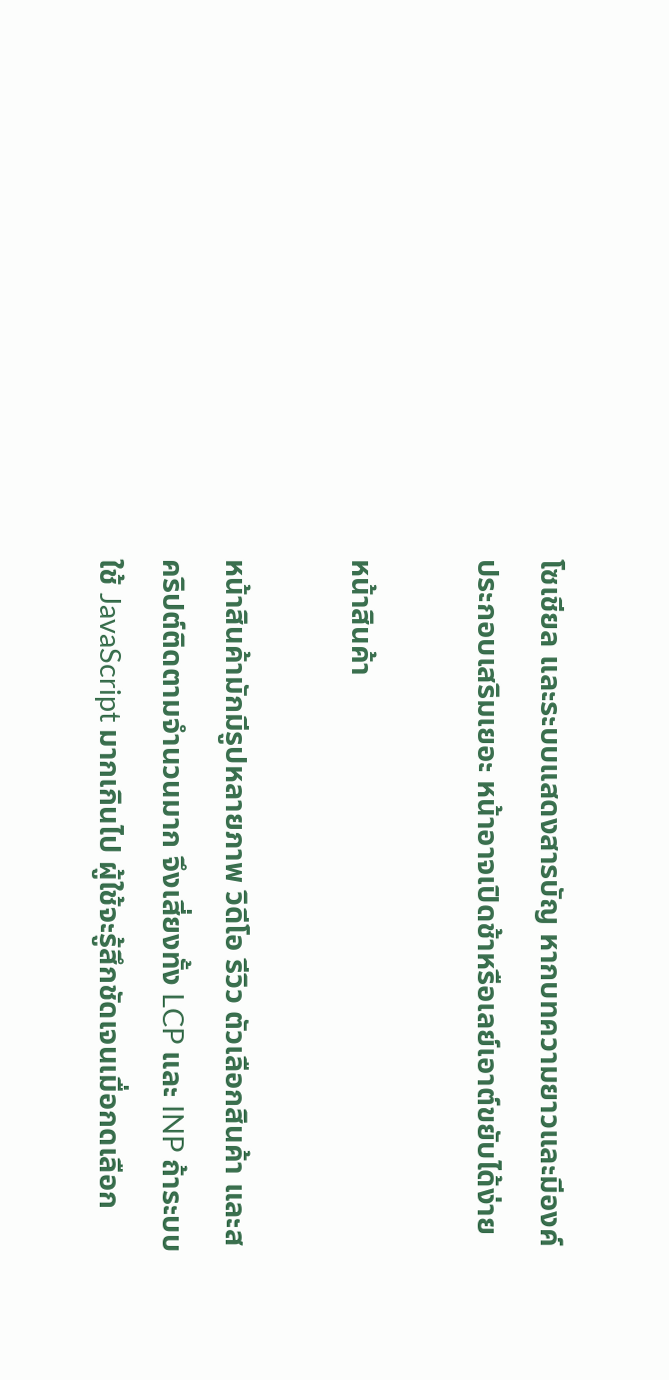โซเชียล และระบบแสดงสารบัญ หากบทความยาวและมีองค์ประกอบเสริมเยอะ หน้าอาจเปิดช้าหรือเลย์เอาต์ขยับได้ง่าย

หน้าสินค้า

หน้าสินค้ามักมีรูปหลายภาพ วิดีโอ รีวิว ตัวเลือกสินค้า และสคริปต์ติดตามจำนวนมาก จึงเสี่ยงทั้ง LCP และ INP ถ้าระบบใช้ JavaScript มากเกินไป ผู้ใช้จะรู้สึกชัดเจนเมื่อกดเลือก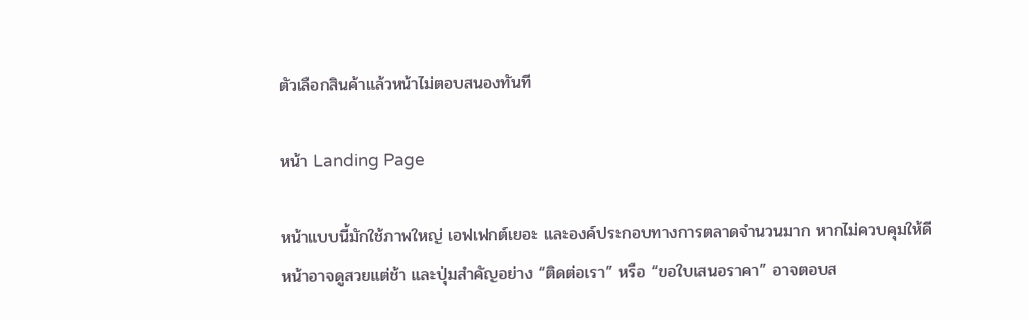ตัวเลือกสินค้าแล้วหน้าไม่ตอบสนองทันที

หน้า Landing Page

หน้าแบบนี้มักใช้ภาพใหญ่ เอฟเฟกต์เยอะ และองค์ประกอบทางการตลาดจำนวนมาก หากไม่ควบคุมให้ดี หน้าอาจดูสวยแต่ช้า และปุ่มสำคัญอย่าง “ติดต่อเรา” หรือ “ขอใบเสนอราคา” อาจตอบส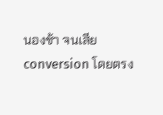นองช้า จนเสีย conversion โดยตรง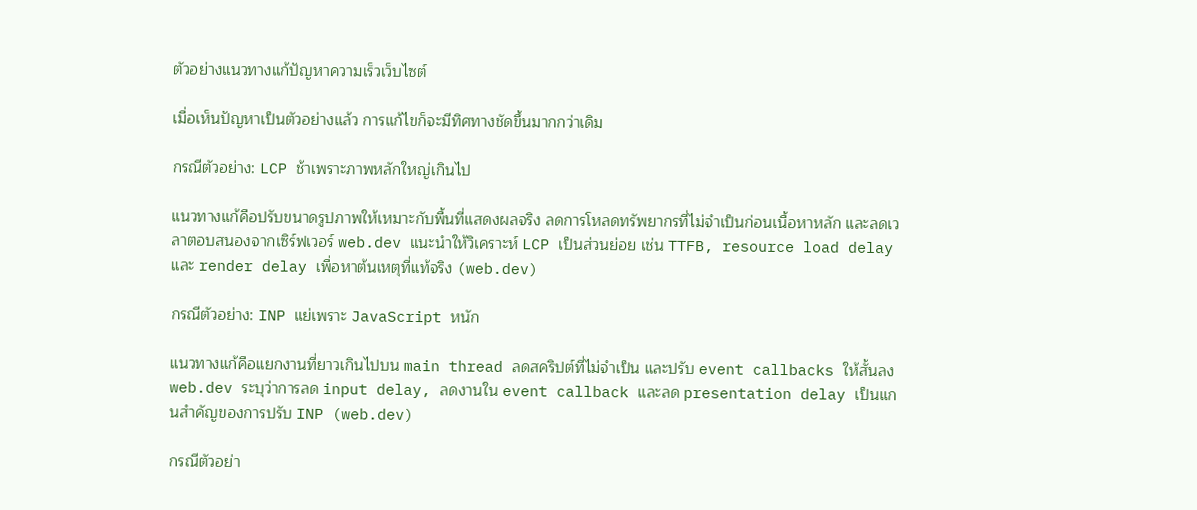ตัวอย่างแนวทางแก้ปัญหาความเร็วเว็บไซต์

เมื่อเห็นปัญหาเป็นตัวอย่างแล้ว การแก้ไขก็จะมีทิศทางชัดขึ้นมากกว่าเดิม

กรณีตัวอย่าง: LCP ช้าเพราะภาพหลักใหญ่เกินไป

แนวทางแก้คือปรับขนาดรูปภาพให้เหมาะกับพื้นที่แสดงผลจริง ลดการโหลดทรัพยากรที่ไม่จำเป็นก่อนเนื้อหาหลัก และลดเวลาตอบสนองจากเซิร์ฟเวอร์ web.dev แนะนำให้วิเคราะห์ LCP เป็นส่วนย่อย เช่น TTFB, resource load delay และ render delay เพื่อหาต้นเหตุที่แท้จริง (web.dev)

กรณีตัวอย่าง: INP แย่เพราะ JavaScript หนัก

แนวทางแก้คือแยกงานที่ยาวเกินไปบน main thread ลดสคริปต์ที่ไม่จำเป็น และปรับ event callbacks ให้สั้นลง web.dev ระบุว่าการลด input delay, ลดงานใน event callback และลด presentation delay เป็นแกนสำคัญของการปรับ INP (web.dev)

กรณีตัวอย่า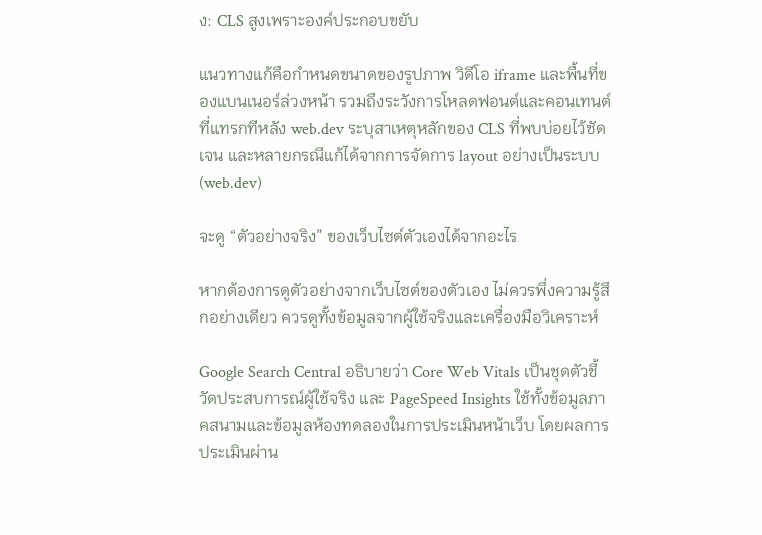ง: CLS สูงเพราะองค์ประกอบขยับ

แนวทางแก้คือกำหนดขนาดของรูปภาพ วิดีโอ iframe และพื้นที่ของแบนเนอร์ล่วงหน้า รวมถึงระวังการโหลดฟอนต์และคอนเทนต์ที่แทรกทีหลัง web.dev ระบุสาเหตุหลักของ CLS ที่พบบ่อยไว้ชัดเจน และหลายกรณีแก้ได้จากการจัดการ layout อย่างเป็นระบบ (web.dev)

จะดู “ตัวอย่างจริง” ของเว็บไซต์ตัวเองได้จากอะไร

หากต้องการดูตัวอย่างจากเว็บไซต์ของตัวเอง ไม่ควรพึ่งความรู้สึกอย่างเดียว ควรดูทั้งข้อมูลจากผู้ใช้จริงและเครื่องมือวิเคราะห์

Google Search Central อธิบายว่า Core Web Vitals เป็นชุดตัวชี้วัดประสบการณ์ผู้ใช้จริง และ PageSpeed Insights ใช้ทั้งข้อมูลภาคสนามและข้อมูลห้องทดลองในการประเมินหน้าเว็บ โดยผลการประเมินผ่าน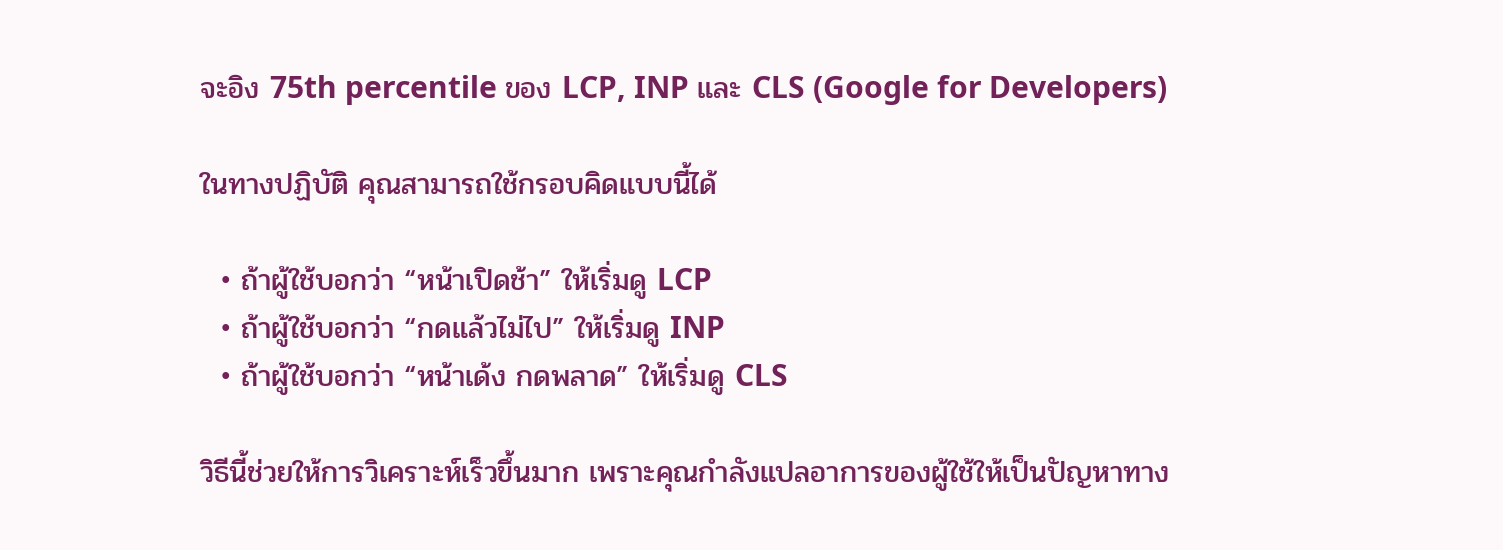จะอิง 75th percentile ของ LCP, INP และ CLS (Google for Developers)

ในทางปฏิบัติ คุณสามารถใช้กรอบคิดแบบนี้ได้

  • ถ้าผู้ใช้บอกว่า “หน้าเปิดช้า” ให้เริ่มดู LCP
  • ถ้าผู้ใช้บอกว่า “กดแล้วไม่ไป” ให้เริ่มดู INP
  • ถ้าผู้ใช้บอกว่า “หน้าเด้ง กดพลาด” ให้เริ่มดู CLS

วิธีนี้ช่วยให้การวิเคราะห์เร็วขึ้นมาก เพราะคุณกำลังแปลอาการของผู้ใช้ให้เป็นปัญหาทาง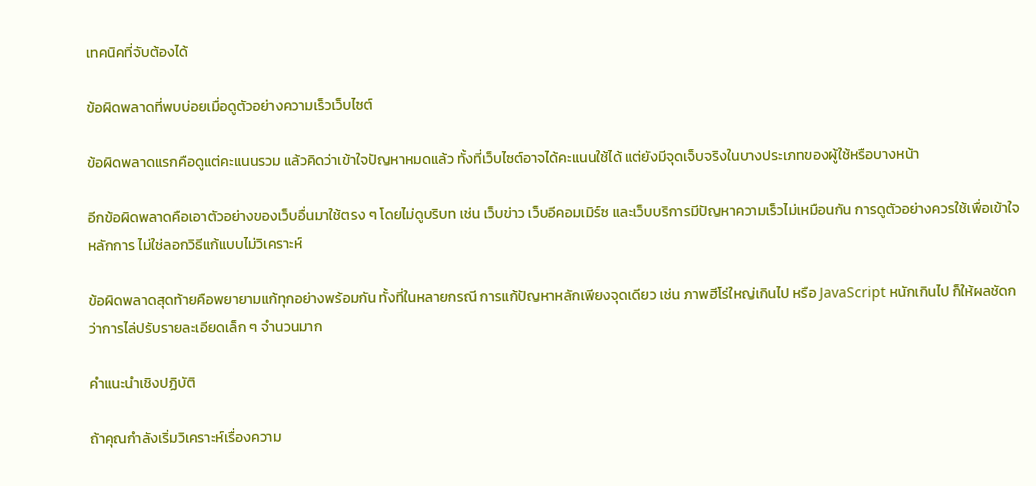เทคนิคที่จับต้องได้

ข้อผิดพลาดที่พบบ่อยเมื่อดูตัวอย่างความเร็วเว็บไซต์

ข้อผิดพลาดแรกคือดูแต่คะแนนรวม แล้วคิดว่าเข้าใจปัญหาหมดแล้ว ทั้งที่เว็บไซต์อาจได้คะแนนใช้ได้ แต่ยังมีจุดเจ็บจริงในบางประเภทของผู้ใช้หรือบางหน้า

อีกข้อผิดพลาดคือเอาตัวอย่างของเว็บอื่นมาใช้ตรง ๆ โดยไม่ดูบริบท เช่น เว็บข่าว เว็บอีคอมเมิร์ซ และเว็บบริการมีปัญหาความเร็วไม่เหมือนกัน การดูตัวอย่างควรใช้เพื่อเข้าใจหลักการ ไม่ใช่ลอกวิธีแก้แบบไม่วิเคราะห์

ข้อผิดพลาดสุดท้ายคือพยายามแก้ทุกอย่างพร้อมกัน ทั้งที่ในหลายกรณี การแก้ปัญหาหลักเพียงจุดเดียว เช่น ภาพฮีโร่ใหญ่เกินไป หรือ JavaScript หนักเกินไป ก็ให้ผลชัดกว่าการไล่ปรับรายละเอียดเล็ก ๆ จำนวนมาก

คำแนะนำเชิงปฏิบัติ

ถ้าคุณกำลังเริ่มวิเคราะห์เรื่องความ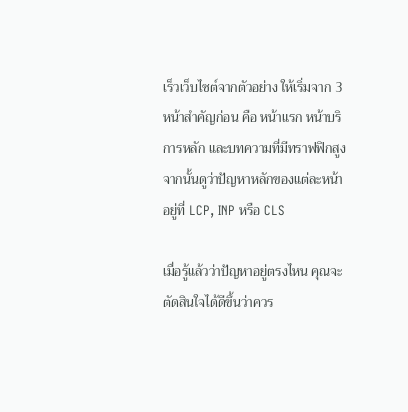เร็วเว็บไซต์จากตัวอย่าง ให้เริ่มจาก 3 หน้าสำคัญก่อน คือ หน้าแรก หน้าบริการหลัก และบทความที่มีทราฟฟิกสูง จากนั้นดูว่าปัญหาหลักของแต่ละหน้าอยู่ที่ LCP, INP หรือ CLS

เมื่อรู้แล้วว่าปัญหาอยู่ตรงไหน คุณจะตัดสินใจได้ดีขึ้นว่าควร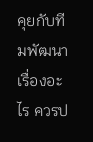คุยกับทีมพัฒนาเรื่องอะไร ควรป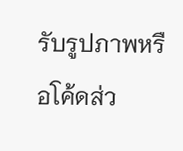รับรูปภาพหรือโค้ดส่ว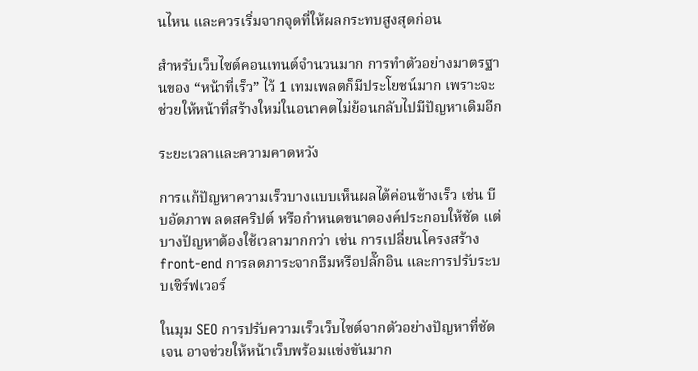นไหน และควรเริ่มจากจุดที่ให้ผลกระทบสูงสุดก่อน

สำหรับเว็บไซต์คอนเทนต์จำนวนมาก การทำตัวอย่างมาตรฐานของ “หน้าที่เร็ว” ไว้ 1 เทมเพลตก็มีประโยชน์มาก เพราะจะช่วยให้หน้าที่สร้างใหม่ในอนาคตไม่ย้อนกลับไปมีปัญหาเดิมอีก

ระยะเวลาและความคาดหวัง

การแก้ปัญหาความเร็วบางแบบเห็นผลได้ค่อนข้างเร็ว เช่น บีบอัดภาพ ลดสคริปต์ หรือกำหนดขนาดองค์ประกอบให้ชัด แต่บางปัญหาต้องใช้เวลามากกว่า เช่น การเปลี่ยนโครงสร้าง front-end การลดภาระจากธีมหรือปลั๊กอิน และการปรับระบบเซิร์ฟเวอร์

ในมุม SEO การปรับความเร็วเว็บไซต์จากตัวอย่างปัญหาที่ชัดเจน อาจช่วยให้หน้าเว็บพร้อมแข่งขันมาก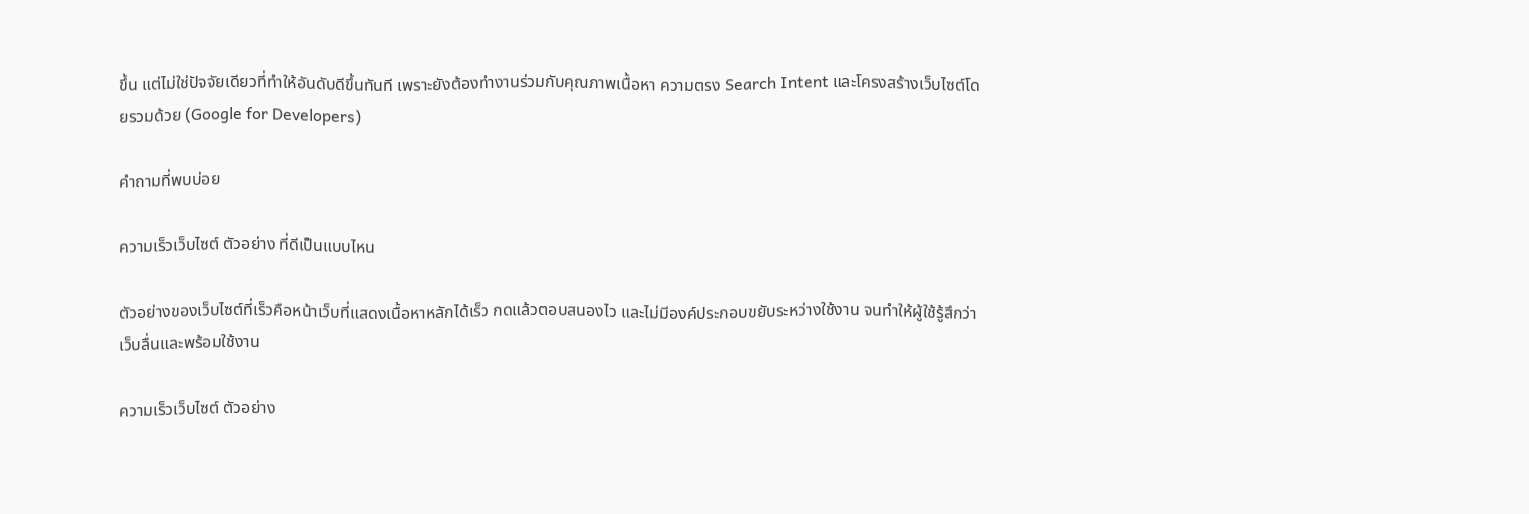ขึ้น แต่ไม่ใช่ปัจจัยเดียวที่ทำให้อันดับดีขึ้นทันที เพราะยังต้องทำงานร่วมกับคุณภาพเนื้อหา ความตรง Search Intent และโครงสร้างเว็บไซต์โดยรวมด้วย (Google for Developers)

คำถามที่พบบ่อย

ความเร็วเว็บไซต์ ตัวอย่าง ที่ดีเป็นแบบไหน

ตัวอย่างของเว็บไซต์ที่เร็วคือหน้าเว็บที่แสดงเนื้อหาหลักได้เร็ว กดแล้วตอบสนองไว และไม่มีองค์ประกอบขยับระหว่างใช้งาน จนทำให้ผู้ใช้รู้สึกว่าเว็บลื่นและพร้อมใช้งาน

ความเร็วเว็บไซต์ ตัวอย่าง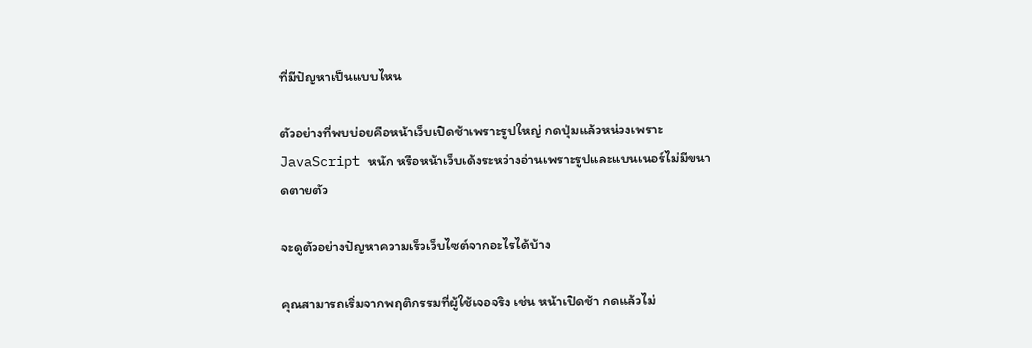ที่มีปัญหาเป็นแบบไหน

ตัวอย่างที่พบบ่อยคือหน้าเว็บเปิดช้าเพราะรูปใหญ่ กดปุ่มแล้วหน่วงเพราะ JavaScript หนัก หรือหน้าเว็บเด้งระหว่างอ่านเพราะรูปและแบนเนอร์ไม่มีขนาดตายตัว

จะดูตัวอย่างปัญหาความเร็วเว็บไซต์จากอะไรได้บ้าง

คุณสามารถเริ่มจากพฤติกรรมที่ผู้ใช้เจอจริง เช่น หน้าเปิดช้า กดแล้วไม่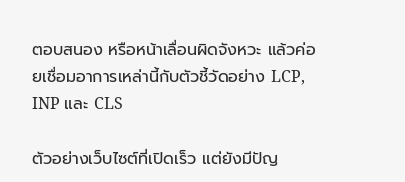ตอบสนอง หรือหน้าเลื่อนผิดจังหวะ แล้วค่อยเชื่อมอาการเหล่านี้กับตัวชี้วัดอย่าง LCP, INP และ CLS

ตัวอย่างเว็บไซต์ที่เปิดเร็ว แต่ยังมีปัญ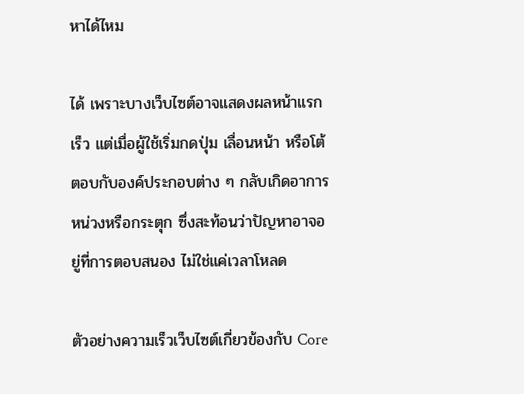หาได้ไหม

ได้ เพราะบางเว็บไซต์อาจแสดงผลหน้าแรกเร็ว แต่เมื่อผู้ใช้เริ่มกดปุ่ม เลื่อนหน้า หรือโต้ตอบกับองค์ประกอบต่าง ๆ กลับเกิดอาการหน่วงหรือกระตุก ซึ่งสะท้อนว่าปัญหาอาจอยู่ที่การตอบสนอง ไม่ใช่แค่เวลาโหลด

ตัวอย่างความเร็วเว็บไซต์เกี่ยวข้องกับ Core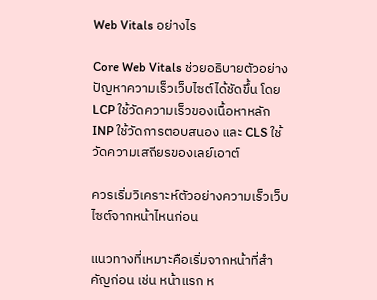Web Vitals อย่างไร

Core Web Vitals ช่วยอธิบายตัวอย่างปัญหาความเร็วเว็บไซต์ได้ชัดขึ้น โดย LCP ใช้วัดความเร็วของเนื้อหาหลัก INP ใช้วัดการตอบสนอง และ CLS ใช้วัดความเสถียรของเลย์เอาต์

ควรเริ่มวิเคราะห์ตัวอย่างความเร็วเว็บไซต์จากหน้าไหนก่อน

แนวทางที่เหมาะคือเริ่มจากหน้าที่สำคัญก่อน เช่น หน้าแรก ห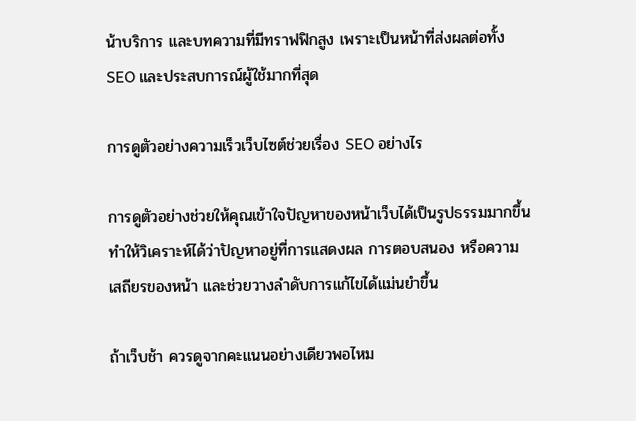น้าบริการ และบทความที่มีทราฟฟิกสูง เพราะเป็นหน้าที่ส่งผลต่อทั้ง SEO และประสบการณ์ผู้ใช้มากที่สุด

การดูตัวอย่างความเร็วเว็บไซต์ช่วยเรื่อง SEO อย่างไร

การดูตัวอย่างช่วยให้คุณเข้าใจปัญหาของหน้าเว็บได้เป็นรูปธรรมมากขึ้น ทำให้วิเคราะห์ได้ว่าปัญหาอยู่ที่การแสดงผล การตอบสนอง หรือความเสถียรของหน้า และช่วยวางลำดับการแก้ไขได้แม่นยำขึ้น

ถ้าเว็บช้า ควรดูจากคะแนนอย่างเดียวพอไหม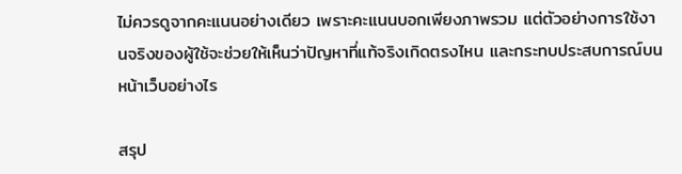ไม่ควรดูจากคะแนนอย่างเดียว เพราะคะแนนบอกเพียงภาพรวม แต่ตัวอย่างการใช้งานจริงของผู้ใช้จะช่วยให้เห็นว่าปัญหาที่แท้จริงเกิดตรงไหน และกระทบประสบการณ์บนหน้าเว็บอย่างไร

สรุป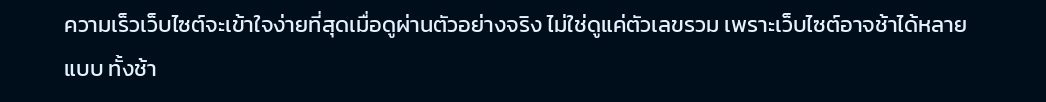ความเร็วเว็บไซต์จะเข้าใจง่ายที่สุดเมื่อดูผ่านตัวอย่างจริง ไม่ใช่ดูแค่ตัวเลขรวม เพราะเว็บไซต์อาจช้าได้หลายแบบ ทั้งช้า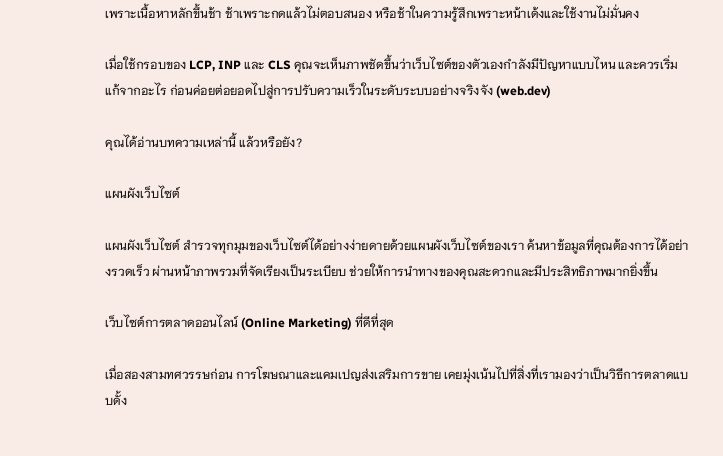เพราะเนื้อหาหลักขึ้นช้า ช้าเพราะกดแล้วไม่ตอบสนอง หรือช้าในความรู้สึกเพราะหน้าเด้งและใช้งานไม่มั่นคง

เมื่อใช้กรอบของ LCP, INP และ CLS คุณจะเห็นภาพชัดขึ้นว่าเว็บไซต์ของตัวเองกำลังมีปัญหาแบบไหน และควรเริ่มแก้จากอะไร ก่อนค่อยต่อยอดไปสู่การปรับความเร็วในระดับระบบอย่างจริงจัง (web.dev)

คุณได้อ่านบทความเหล่านี้ แล้วหรือยัง?

แผนผังเว็บไซต์

แผนผังเว็บไซต์ สำรวจทุกมุมของเว็บไซต์ได้อย่างง่ายดายด้วยแผนผังเว็บไซต์ของเรา ค้นหาข้อมูลที่คุณต้องการได้อย่างรวดเร็ว ผ่านหน้าภาพรวมที่จัดเรียงเป็นระเบียบ ช่วยให้การนำทางของคุณสะดวกและมีประสิทธิภาพมากยิ่งขึ้น

เว็บไซต์การตลาดออนไลน์ (Online Marketing) ที่ดีที่สุด

เมื่อสองสามทศวรรษก่อน การโฆษณาและแคมเปญส่งเสริมการขาย เคยมุ่งเน้นไปที่สิ่งที่เรามองว่าเป็นวิธีการตลาดแบบดั้ง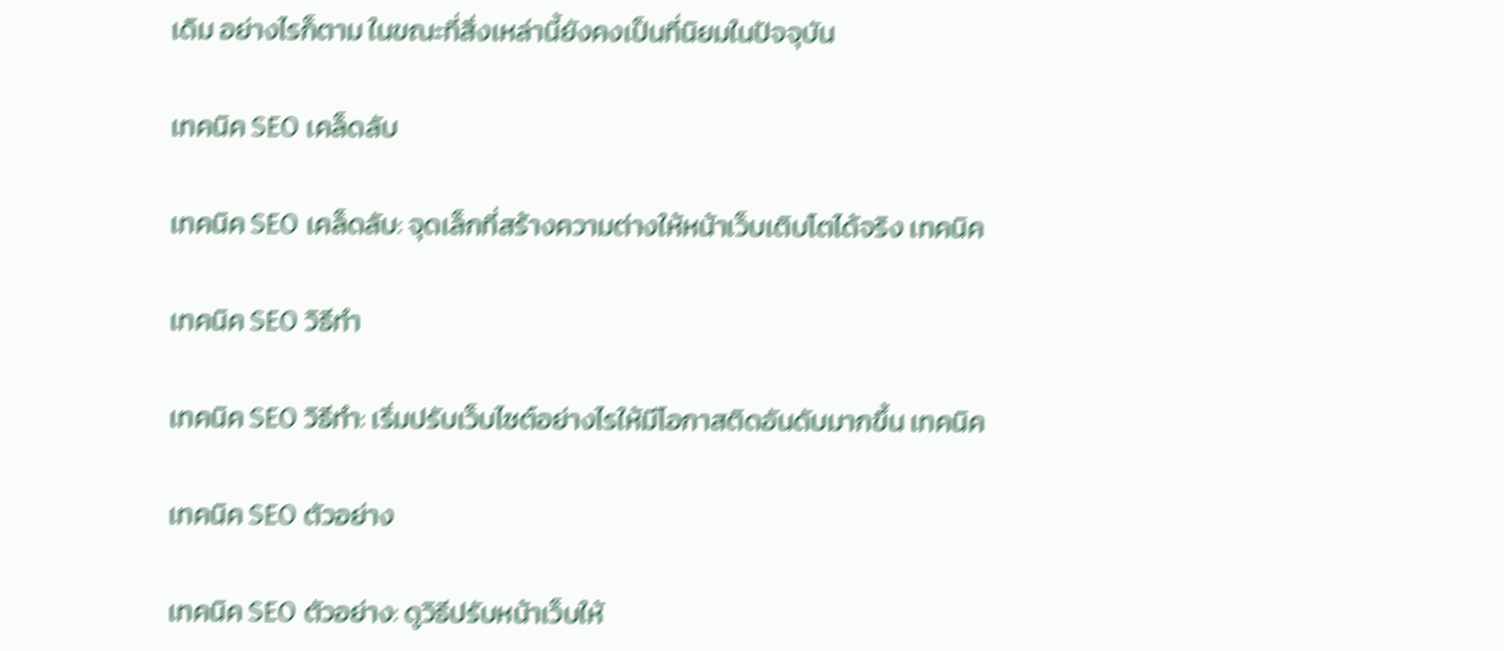เดิม อย่างไรก็ตาม ในขณะที่สิ่งเหล่านี้ยังคงเป็นที่นิยมในปัจจุบัน

เทคนิค SEO เคล็ดลับ

เทคนิค SEO เคล็ดลับ: จุดเล็กที่สร้างความต่างให้หน้าเว็บเติบโตได้จริง เทคนิค

เทคนิค SEO วิธีทำ

เทคนิค SEO วิธีทำ: เริ่มปรับเว็บไซต์อย่างไรให้มีโอกาสติดอันดับมากขึ้น เทคนิค

เทคนิค SEO ตัวอย่าง

เทคนิค SEO ตัวอย่าง: ดูวิธีปรับหน้าเว็บให้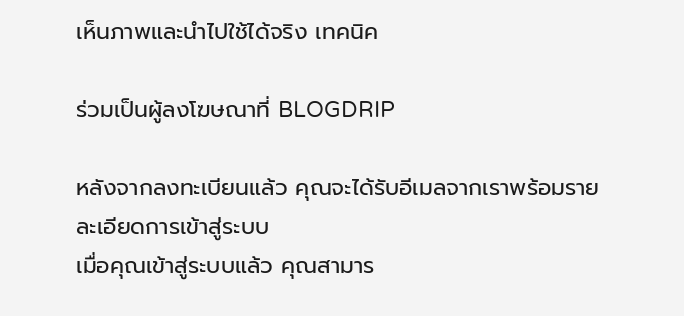เห็นภาพและนำไปใช้ได้จริง เทคนิค

ร่วมเป็นผู้ลงโฆษณาที่ BLOGDRIP

หลังจากลงทะเบียนแล้ว คุณจะได้รับอีเมลจากเราพร้อมรายละเอียดการเข้าสู่ระบบ
เมื่อคุณเข้าสู่ระบบแล้ว คุณสามาร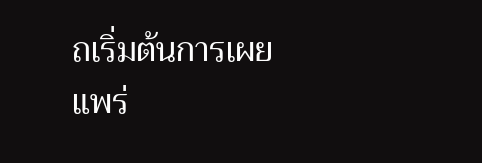ถเริ่มต้นการเผยแพร่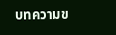บทความข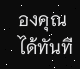องคุณได้ทันที